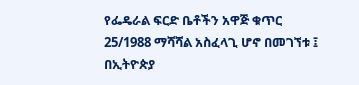የፌዴራል ፍርድ ቤቶችን አዋጅ ቁጥር 25/1988 ማሻሻል አስፈላጊ ሆኖ በመገኘቱ ፤
በኢትዮጵያ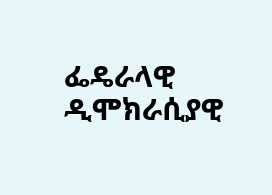ፌዴራላዊ ዲሞክራሲያዊ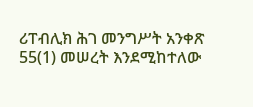ሪፐብሊክ ሕገ መንግሥት አንቀጽ 55(1) መሠረት እንደሚከተለው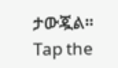ታውጇል።
Tap the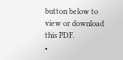button below to view or download this PDF.
•